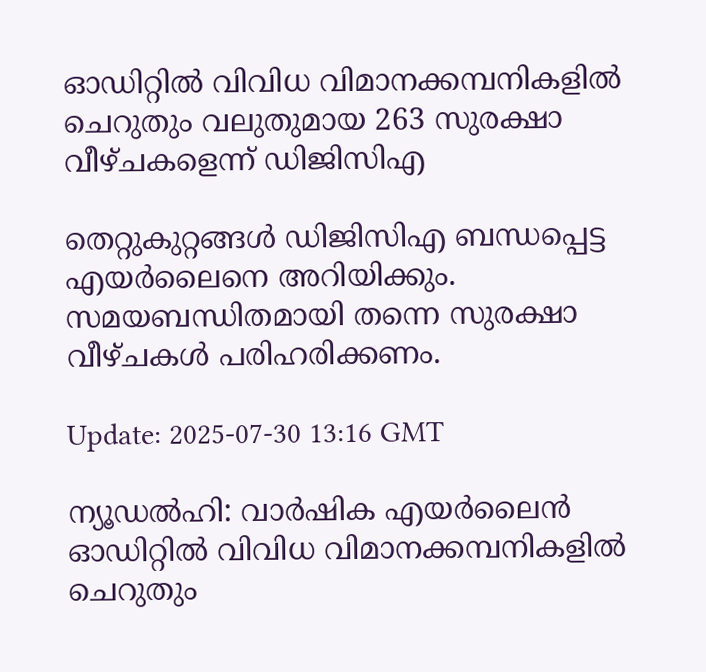ഓഡിറ്റിൽ വിവിധ വിമാനക്കമ്പനികളില്‍ ചെറുതും വലുതുമായ 263 സുരക്ഷാ വീഴ്ചകളെന്ന് ഡിജിസിഎ

തെറ്റുകുറ്റങ്ങള്‍ ഡിജിസിഎ ബന്ധപ്പെട്ട എയര്‍ലൈനെ അറിയിക്കും. സമയബന്ധിതമായി തന്നെ സുരക്ഷാ വീഴ്ചകള്‍ പരിഹരിക്കണം.

Update: 2025-07-30 13:16 GMT

ന്യൂഡല്‍ഹി: വാർഷിക എയർലൈൻ ഓഡിറ്റിൽ വിവിധ വിമാനക്കമ്പനികളില്‍ ചെറുതും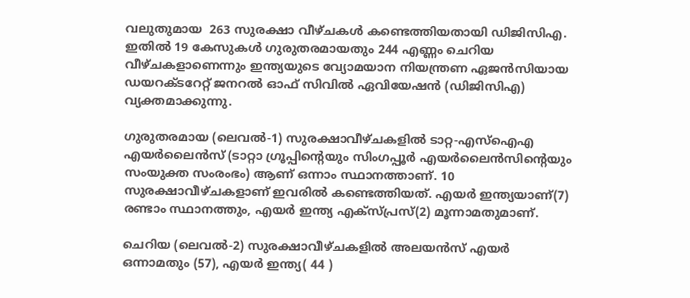വലുതുമായ  263 സുരക്ഷാ വീഴ്ചകൾ കണ്ടെത്തിയതായി ഡിജിസിഎ. ഇതിൽ 19 കേസുകള്‍ ഗുരുതരമായതും 244 എണ്ണം ചെറിയ വീഴ്ചകളാണെന്നും ഇന്ത്യയുടെ വ്യോമയാന നിയന്ത്രണ ഏജൻസിയായ ഡയറക്ടറേറ്റ് ജനറൽ ഓഫ് സിവിൽ ഏവിയേഷൻ (ഡിജിസിഎ) വ്യക്തമാക്കുന്നു.

ഗുരുതരമായ (ലെവൽ-1) സുരക്ഷാവീഴ്ചകളില്‍ ടാറ്റ-എസ്‌ഐഎ എയർലൈൻസ് (ടാറ്റാ ഗ്രൂപ്പിന്റെയും സിംഗപ്പൂർ എയർലൈൻസിന്റെയും സംയുക്ത സംരംഭം) ആണ് ഒന്നാം സ്ഥാനത്താണ്. 10 സുരക്ഷാവീഴ്ചകളാണ് ഇവരില്‍ കണ്ടെത്തിയത്. എയർ ഇന്ത്യയാണ്(7) രണ്ടാം സ്ഥാനത്തും, എയർ ഇന്ത്യ എക്സ്പ്രസ്(2) മൂന്നാമതുമാണ്.

ചെറിയ (ലെവൽ-2) സുരക്ഷാവീഴ്ചകളില്‍ അലയൻസ് എയർ ഒന്നാമതും (57), എയർ ഇന്ത്യ( 44 )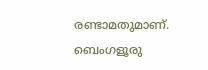രണ്ടാമതുമാണ്. ബെംഗളൂരു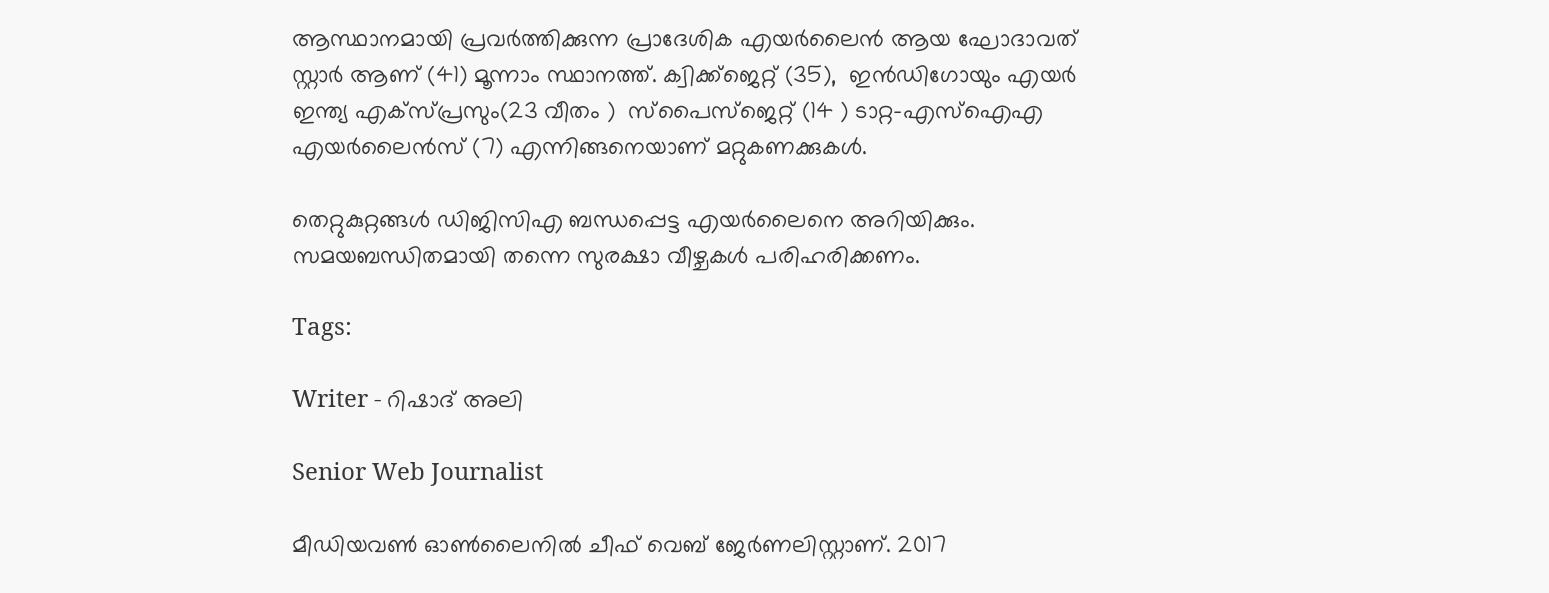ആസ്ഥാനമായി പ്രവർത്തിക്കുന്ന പ്രാദേശിക എയർലൈൻ ആയ ഘോദാവത് സ്റ്റാർ ആണ് (41) മൂന്നാം സ്ഥാനത്ത്. ക്വിക്ക്ജെറ്റ് (35),  ഇൻഡിഗോയും എയർ ഇന്ത്യ എക്സ്പ്രസും(23 വീതം )  സ്പൈസ്ജെറ്റ് (14 ) ടാറ്റ-എസ്ഐഎ എയർലൈൻസ് (7) എന്നിങ്ങനെയാണ് മറ്റുകണക്കുകള്‍.

തെറ്റുകുറ്റങ്ങള്‍ ഡിജിസിഎ ബന്ധപ്പെട്ട എയര്‍ലൈനെ അറിയിക്കും. സമയബന്ധിതമായി തന്നെ സുരക്ഷാ വീഴ്ചകള്‍ പരിഹരിക്കണം.

Tags:

Writer - റിഷാദ് അലി

Senior Web Journalist

മീഡിയവൺ ഓൺലൈനിൽ ചീഫ് വെബ് ജേർണലിസ്റ്റാണ്. 2017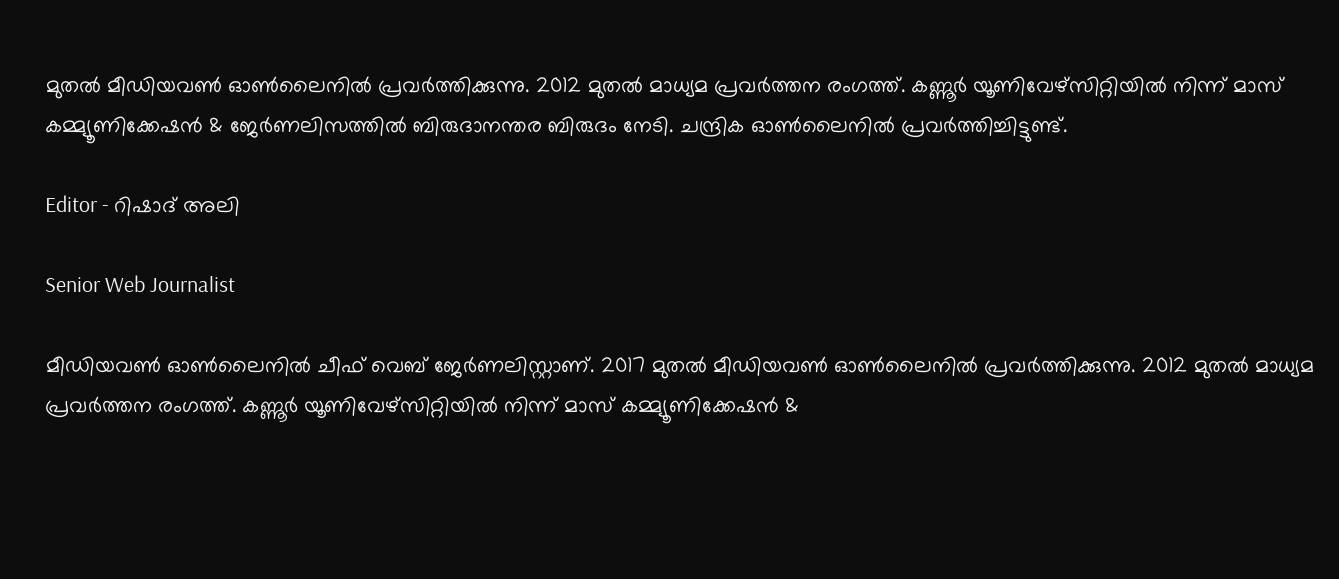മുതൽ മീഡിയവൺ ഓൺലൈനിൽ പ്രവർത്തിക്കുന്നു. 2012 മുതൽ മാധ്യമ പ്രവർത്തന രംഗത്ത്. കണ്ണൂര്‍ യൂണിവേഴ്‌സിറ്റിയിൽ നിന്ന് മാസ് കമ്മ്യൂണിക്കേഷന്‍ & ജേര്‍ണലിസത്തില്‍ ബിരുദാനന്തര ബിരുദം നേടി. ചന്ദ്രിക ഓണ്‍ലൈനില്‍ പ്രവര്‍ത്തിച്ചിട്ടുണ്ട്.

Editor - റിഷാദ് അലി

Senior Web Journalist

മീഡിയവൺ ഓൺലൈനിൽ ചീഫ് വെബ് ജേർണലിസ്റ്റാണ്. 2017 മുതൽ മീഡിയവൺ ഓൺലൈനിൽ പ്രവർത്തിക്കുന്നു. 2012 മുതൽ മാധ്യമ പ്രവർത്തന രംഗത്ത്. കണ്ണൂര്‍ യൂണിവേഴ്‌സിറ്റിയിൽ നിന്ന് മാസ് കമ്മ്യൂണിക്കേഷന്‍ &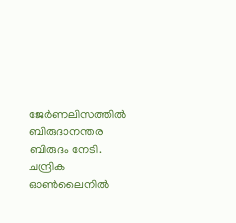ജേര്‍ണലിസത്തില്‍ ബിരുദാനന്തര ബിരുദം നേടി. ചന്ദ്രിക ഓണ്‍ലൈനില്‍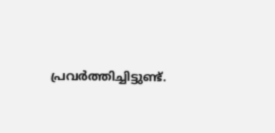പ്രവര്‍ത്തിച്ചിട്ടുണ്ട്.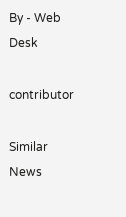By - Web Desk

contributor

Similar News